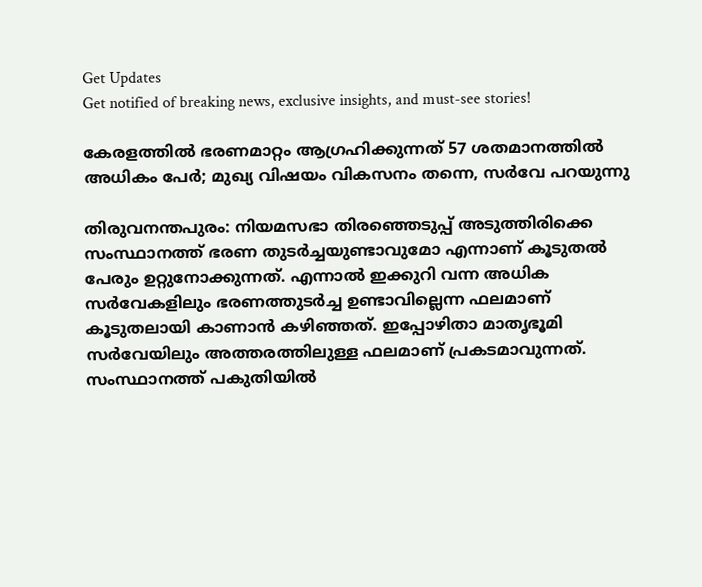Get Updates
Get notified of breaking news, exclusive insights, and must-see stories!

കേരളത്തിൽ ഭരണമാറ്റം ആഗ്രഹിക്കുന്നത് 57 ശതമാനത്തിൽ അധികം പേർ; മുഖ്യ വിഷയം വികസനം തന്നെ, സർവേ പറയുന്നു

തിരുവനന്തപുരം: നിയമസഭാ തിരഞ്ഞെടുപ്പ് അടുത്തിരിക്കെ സംസ്ഥാനത്ത് ഭരണ തുടർച്ചയുണ്ടാവുമോ എന്നാണ് കൂടുതൽ പേരും ഉറ്റുനോക്കുന്നത്. എന്നാൽ ഇക്കുറി വന്ന അധിക സർവേകളിലും ഭരണത്തുടർച്ച ഉണ്ടാവില്ലെന്ന ഫലമാണ് കൂടുതലായി കാണാൻ കഴിഞ്ഞത്. ഇപ്പോഴിതാ മാതൃഭൂമി സർവേയിലും അത്തരത്തിലുള്ള ഫലമാണ് പ്രകടമാവുന്നത്. സംസ്ഥാനത്ത് പകുതിയിൽ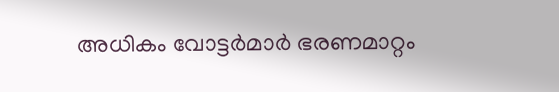അധികം വോട്ടർമാർ ഭരണമാറ്റം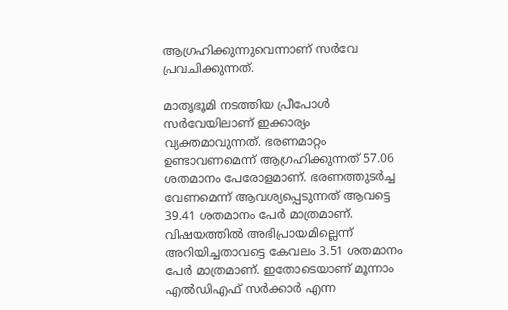ആഗ്രഹിക്കുന്നുവെന്നാണ് സർവേ പ്രവചിക്കുന്നത്.

മാതൃഭൂമി നടത്തിയ പ്രീപോൾ സർവേയിലാണ് ഇക്കാര്യം വ്യക്തമാവുന്നത്. ഭരണമാറ്റം ഉണ്ടാവണമെന്ന് ആഗ്രഹിക്കുന്നത് 57.06 ശതമാനം പേരോളമാണ്. ഭരണത്തുടർച്ച വേണമെന്ന് ആവശ്യപ്പെടുന്നത് ആവട്ടെ 39.41 ശതമാനം പേർ മാത്രമാണ്. വിഷയത്തിൽ അഭിപ്രായമില്ലെന്ന് അറിയിച്ചതാവട്ടെ കേവലം 3.51 ശതമാനം പേർ മാത്രമാണ്. ഇതോടെയാണ് മൂന്നാം എൽഡിഎഫ് സർക്കാർ എന്ന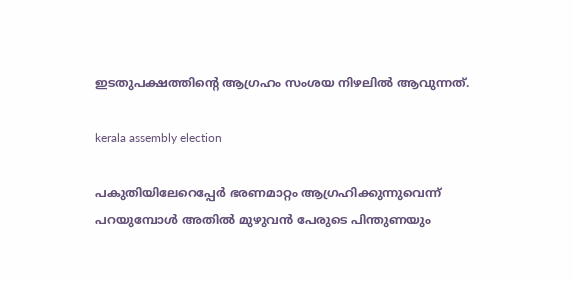ഇടതുപക്ഷത്തിന്റെ ആഗ്രഹം സംശയ നിഴലിൽ ആവുന്നത്.

kerala assembly election

പകുതിയിലേറെപ്പേർ ഭരണമാറ്റം ആഗ്രഹിക്കുന്നുവെന്ന് പറയുമ്പോൾ അതിൽ മുഴുവൻ പേരുടെ പിന്തുണയും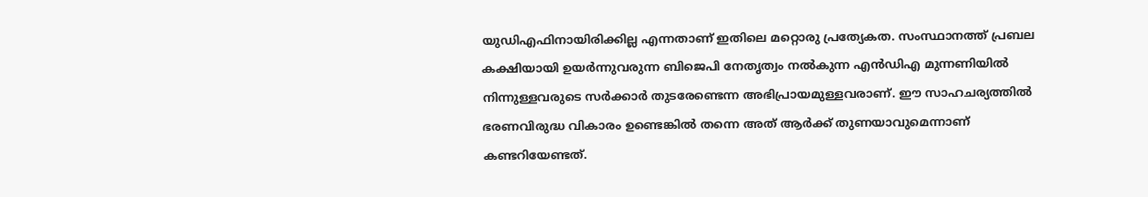യുഡിഎഫിനായിരിക്കില്ല എന്നതാണ് ഇതിലെ മറ്റൊരു പ്രത്യേകത. സംസ്ഥാനത്ത് പ്രബല കക്ഷിയായി ഉയർന്നുവരുന്ന ബിജെപി നേതൃത്വം നൽകുന്ന എൻഡിഎ മുന്നണിയിൽ നിന്നുള്ളവരുടെ സർക്കാർ തുടരേണ്ടെന്ന അഭിപ്രായമുള്ളവരാണ്. ഈ സാഹചര്യത്തിൽ ഭരണവിരുദ്ധ വികാരം ഉണ്ടെങ്കിൽ തന്നെ അത് ആർക്ക് തുണയാവുമെന്നാണ് കണ്ടറിയേണ്ടത്.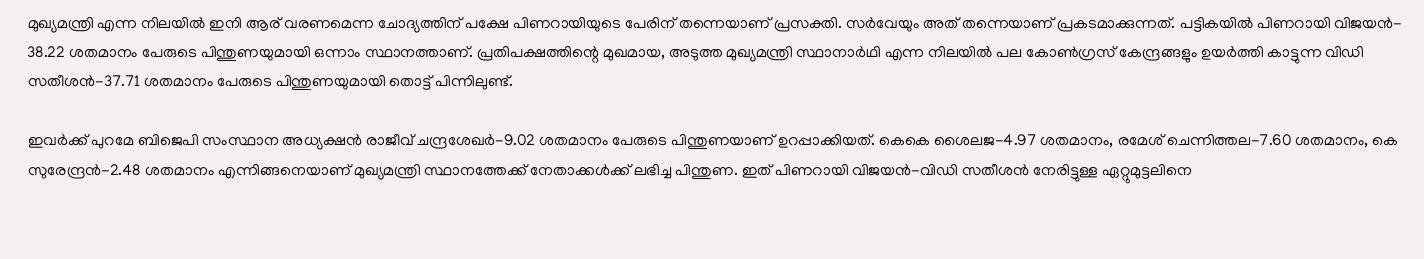മുഖ്യമന്ത്രി എന്ന നിലയിൽ ഇനി ആര് വരണമെന്ന ചോദ്യത്തിന് പക്ഷേ പിണറായിയുടെ പേരിന് തന്നെയാണ് പ്രസക്തി. സർവേയും അത് തന്നെയാണ് പ്രകടമാക്കുന്നത്. പട്ടികയിൽ പിണറായി വിജയൻ- 38.22 ശതമാനം പേരുടെ പിന്തുണയുമായി ഒന്നാം സ്ഥാനത്താണ്. പ്രതിപക്ഷത്തിന്റെ മുഖമായ, അടുത്ത മുഖ്യമന്ത്രി സ്ഥാനാർഥി എന്ന നിലയിൽ പല കോൺഗ്രസ് കേന്ദ്രങ്ങളും ഉയർത്തി കാട്ടുന്ന വിഡി സതീശൻ-37.71 ശതമാനം പേരുടെ പിന്തുണയുമായി തൊട്ട് പിന്നിലുണ്ട്.

ഇവർക്ക് പുറമേ ബിജെപി സംസ്ഥാന അധ്യക്ഷൻ രാജീവ് ചന്ദ്രശേഖർ-9.02 ശതമാനം പേരുടെ പിന്തുണയാണ് ഉറപ്പാക്കിയത്. കെകെ ശൈലജ-4.97 ശതമാനം, രമേശ് ചെന്നിത്തല-7.60 ശതമാനം, കെ സുരേന്ദ്രൻ-2.48 ശതമാനം എന്നിങ്ങനെയാണ് മുഖ്യമന്ത്രി സ്ഥാനത്തേക്ക് നേതാക്കൾക്ക് ലഭിച്ച പിന്തുണ. ഇത് പിണറായി വിജയൻ-വിഡി സതീശൻ നേരിട്ടുള്ള ഏറ്റുമുട്ടലിനെ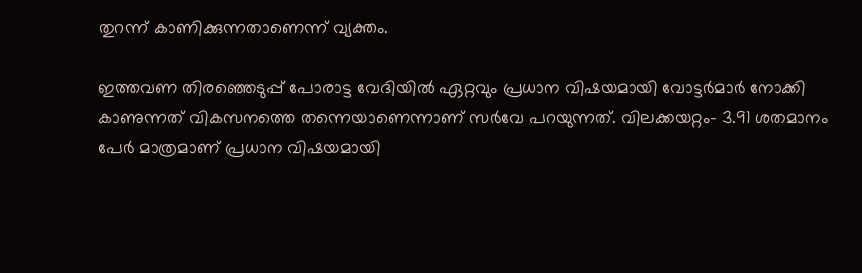തുറന്ന് കാണിക്കുന്നതാണെന്ന് വ്യക്തം.

ഇത്തവണ തിരഞ്ഞെടുപ്പ് പോരാട്ട വേദിയിൽ ഏറ്റവും പ്രധാന വിഷയമായി വോട്ടർമാർ നോക്കി കാണുന്നത് വികസനത്തെ തന്നെയാണെന്നാണ് സർവേ പറയുന്നത്. വിലക്കയറ്റം- 3.91 ശതമാനം പേർ മാത്രമാണ് പ്രധാന വിഷയമായി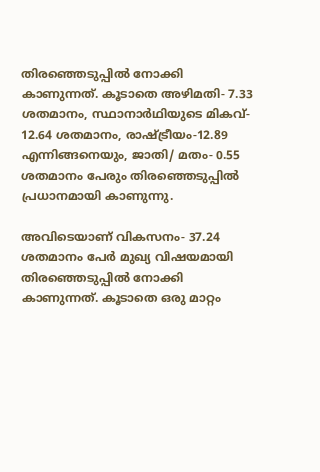തിരഞ്ഞെടുപ്പിൽ നോക്കി കാണുന്നത്. കൂടാതെ അഴിമതി- 7.33 ശതമാനം, സ്ഥാനാർഥിയുടെ മികവ്- 12.64 ശതമാനം, രാഷ്ട്രീയം-12.89 എന്നിങ്ങനെയും, ജാതി/ മതം- 0.55 ശതമാനം പേരും തിരഞ്ഞെടുപ്പിൽ പ്രധാനമായി കാണുന്നു.

അവിടെയാണ് വികസനം- 37.24 ശതമാനം പേർ മുഖ്യ വിഷയമായി തിരഞ്ഞെടുപ്പിൽ നോക്കി കാണുന്നത്. കൂടാതെ ഒരു മാറ്റം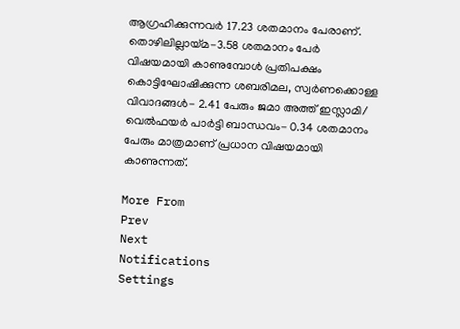ആഗ്രഹിക്കുന്നവർ 17.23 ശതമാനം പേരാണ്. തൊഴിലില്ലായ്‌മ-3.58 ശതമാനം പേർ വിഷയമായി കാണുമ്പോൾ പ്രതിപക്ഷം കൊട്ടിഘോഷിക്കുന്ന ശബരിമല, സ്വർണക്കൊള്ള വിവാദങ്ങൾ- 2.41 പേരും ജമാ അത്ത് ഇസ്ലാമി/ വെൽഫയർ പാർട്ടി ബാന്ധവം- 0.34 ശതമാനം പേരും മാത്രമാണ് പ്രധാന വിഷയമായി കാണുന്നത്.

More From
Prev
Next
Notifications
Settings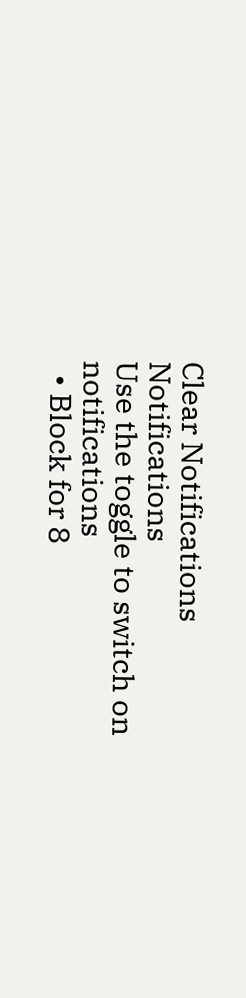Clear Notifications
Notifications
Use the toggle to switch on notifications
  • Block for 8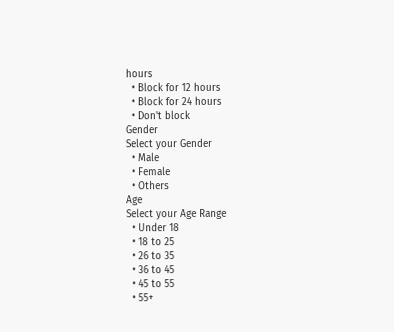hours
  • Block for 12 hours
  • Block for 24 hours
  • Don't block
Gender
Select your Gender
  • Male
  • Female
  • Others
Age
Select your Age Range
  • Under 18
  • 18 to 25
  • 26 to 35
  • 36 to 45
  • 45 to 55
  • 55+